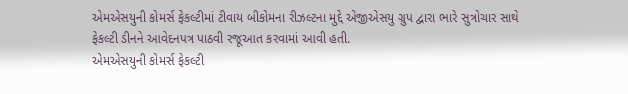એમએસયુની કોમર્સ ફેકલ્ટીમાં ટીવાય બીકોમના રીઝલ્ટના મુદ્દે એજીએસયુ ગ્રુપ દ્વારા ભારે સુત્રોચાર સાથે ફેકલ્ટી ડીનને આવેદનપત્ર પાઠવી રજૂઆત કરવામાં આવી હતી.
એમએસયુની કોમર્સ ફેકલ્ટી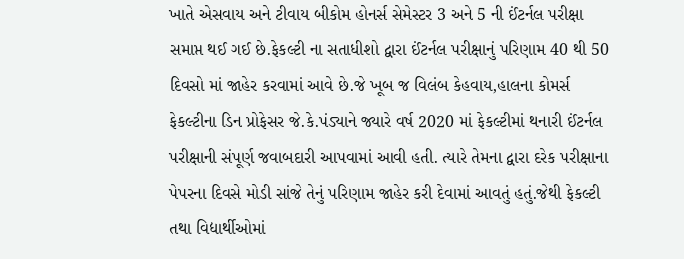ખાતે એસવાય અને ટીવાય બીકોમ હોનર્સ સેમેસ્ટર 3 અને 5 ની ઈંટર્નલ પરીક્ષા સમાપ્ત થઈ ગઈ છે.ફેકલ્ટી ના સતાધીશો દ્વારા ઈંટર્નલ પરીક્ષાનું પરિણામ 40 થી 50 દિવસો માં જાહેર કરવામાં આવે છે.જે ખૂબ જ વિલંબ કેહવાય,હાલના કોમર્સ ફેકલ્ટીના ડિન પ્રોફેસર જે.કે.પંડ્યાને જ્યારે વર્ષ 2020 માં ફેકલ્ટીમાં થનારી ઈંટર્નલ પરીક્ષાની સંપૂર્ણ જવાબદારી આપવામાં આવી હતી. ત્યારે તેમના દ્વારા દરેક પરીક્ષાના પેપરના દિવસે મોડી સાંજે તેનું પરિણામ જાહેર કરી દેવામાં આવતું હતું.જેથી ફેકલ્ટી તથા વિદ્યાર્થીઓમાં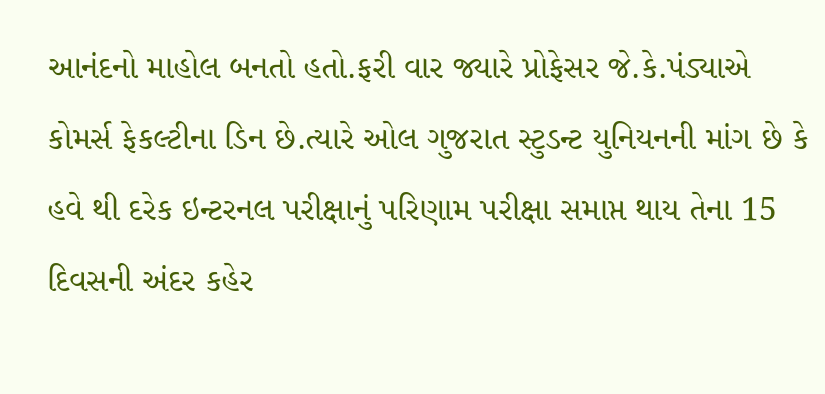આનંદનો માહોલ બનતો હતો.ફરી વાર જ્યારે પ્રોફેસર જે.કે.પંડ્યાએ કોમર્સ ફેકલ્ટીના ડિન છે.ત્યારે ઓલ ગુજરાત સ્ટુડન્ટ યુનિયનની માંગ છે કે હવે થી દરેક ઇન્ટરનલ પરીક્ષાનું પરિણામ પરીક્ષા સમાપ્ત થાય તેના 15 દિવસની અંદર કહેર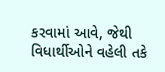કરવામાં આવે, જેથી વિધાર્થીઓને વહેલી તકે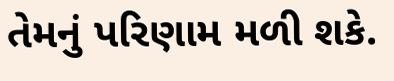તેમનું પરિણામ મળી શકે.